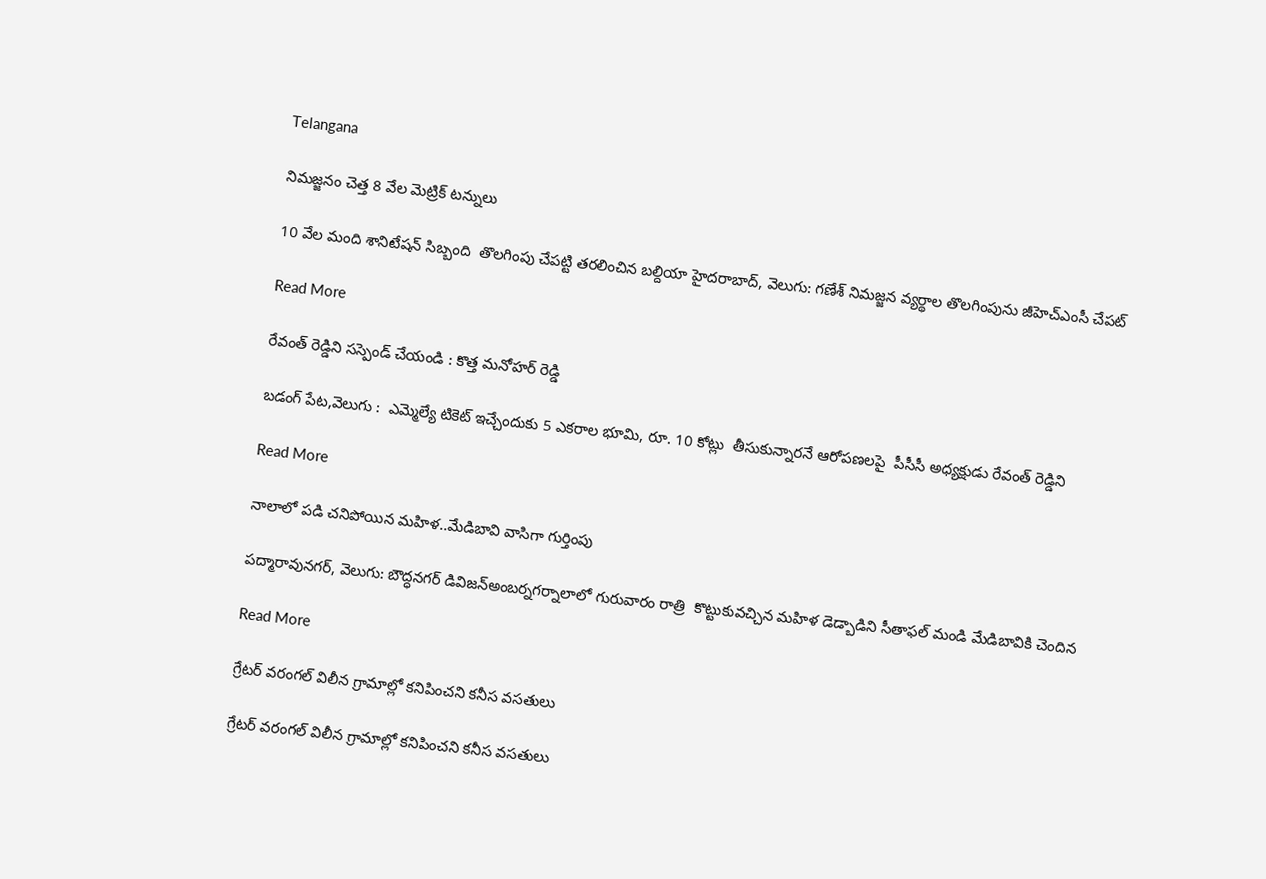Telangana

నిమజ్జనం చెత్త 8 వేల మెట్రిక్ టన్నులు

10 వేల మంది శానిటేషన్ సిబ్బంది  తొలగింపు చేపట్టి తరలించిన బల్దియా హైదరాబాద్, వెలుగు: గణేశ్ నిమజ్జన వ్యర్థాల తొలగింపును జీహెచ్ఎంసీ చేపట్

Read More

రేవంత్ రెడ్డిని సస్పెండ్ చేయండి : కొత్త మనోహర్ రెడ్డి

బడంగ్ పేట,వెలుగు :  ఎమ్మెల్యే టికెట్ ఇచ్చేందుకు 5 ఎకరాల భూమి, రూ. 10 కోట్లు  తీసుకున్నారనే ఆరోపణలపై  పీసీసీ అధ్యక్షుడు రేవంత్ రెడ్డిని

Read More

నాలాలో పడి చనిపోయిన మహిళ..మేడిబావి వాసిగా గుర్తింపు

పద్మారావునగర్, వెలుగు: బౌద్ధనగర్ డివిజన్అంబర్నగర్నాలాలో గురువారం రాత్రి  కొట్టుకువచ్చిన మహిళ డెడ్బాడిని సీతాఫల్ మండి మేడిబావికి చెందిన

Read More

గ్రేటర్‌‌‌‌ వరంగల్‌‌‌‌ విలీన గ్రామాల్లో కనిపించని కనీస వసతులు

గ్రేటర్‌‌‌‌ వరంగల్‌‌‌‌ విలీన గ్రామాల్లో కనిపించని కనీస వసతులు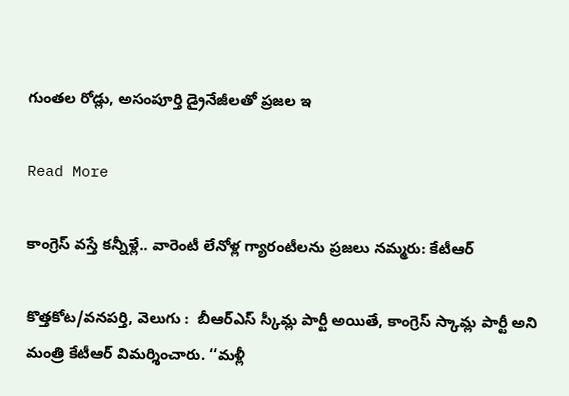గుంతల రోడ్లు, అసంపూర్తి డ్రైనేజీలతో ప్రజల ఇ

Read More

కాంగ్రెస్ వస్తే కన్నీళ్లే.. వారెంటీ లేనోళ్ల గ్యారంటీలను ప్రజలు నమ్మరు: కేటీఆర్

కొత్తకోట/వనపర్తి, వెలుగు :  బీఆర్ఎస్ స్కీమ్ల పార్టీ అయితే, కాంగ్రెస్ స్కామ్ల పార్టీ అని మంత్రి కేటీఆర్ విమర్శించారు. ‘‘మళ్లీ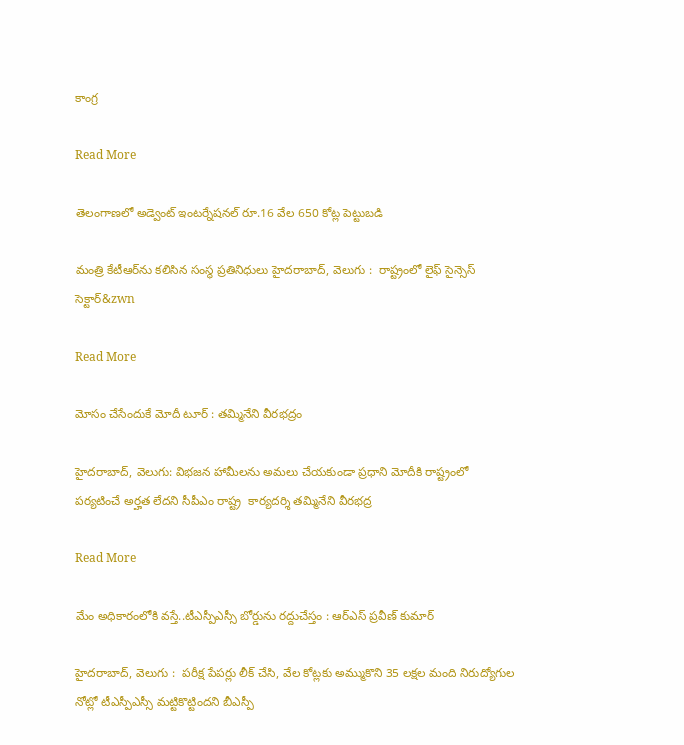కాంగ్ర

Read More

తెలంగాణలో అడ్వెంట్ ఇంటర్నేషనల్ రూ.16 వేల 650 కోట్ల పెట్టుబడి

మంత్రి కేటీఆర్‌‌‌‌ను కలిసిన సంస్థ ప్రతినిధులు హైదరాబాద్, వెలుగు :  రాష్ట్రంలో లైఫ్ సైన్సెస్ సెక్టార్‌‌‌&zwn

Read More

మోసం చేసేందుకే మోదీ టూర్ : తమ్మినేని వీరభద్రం

హైదరాబాద్, వెలుగు: విభజన హామీలను అమలు చేయకుండా ప్రధాని మోదీకి రాష్ట్రంలో  పర్యటించే అర్హత లేదని సీపీఎం రాష్ట్ర  కార్యదర్శి తమ్మినేని వీరభద్ర

Read More

మేం అధికారంలోకి వస్తే..టీఎస్పీఎస్సీ బోర్డును రద్దుచేస్తం : ఆర్ఎస్‌ ప్రవీణ్ కుమార్

హైదరాబాద్‌, వెలుగు :  పరీక్ష పేపర్లు లీక్ చేసి, వేల కోట్లకు అమ్ముకొని 35 లక్షల మంది నిరుద్యోగుల నోట్లో టీఎస్పీఎస్సీ మట్టికొట్టిందని బీఎస్పీ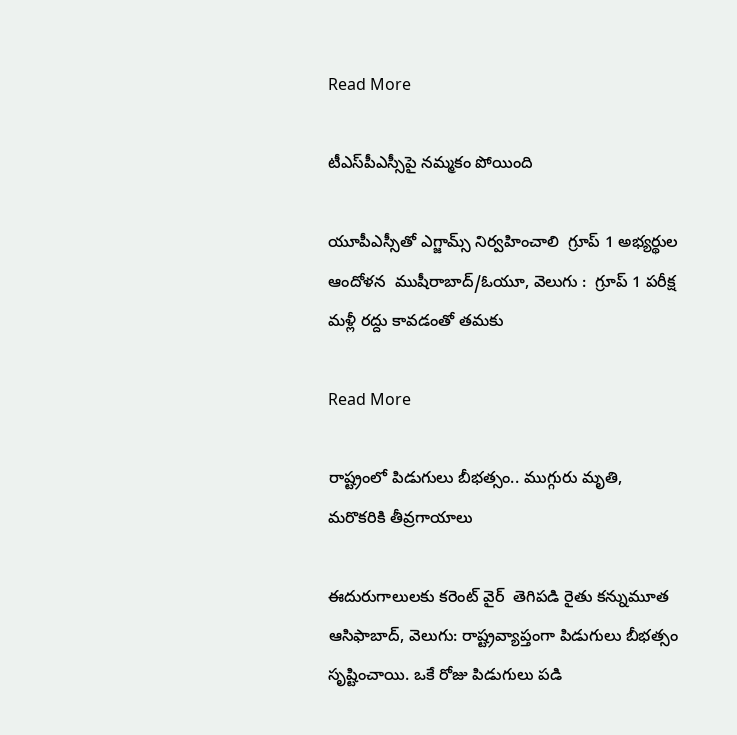Read More

టీఎస్‌‌పీఎస్సీపై నమ్మకం పోయింది

యూపీఎస్సీతో ఎగ్జామ్స్ నిర్వహించాలి  గ్రూప్ 1 అభ్యర్థుల ఆందోళన  ముషీరాబాద్/ఓయూ, వెలుగు :  గ్రూప్ 1 పరీక్ష మళ్లీ రద్దు కావడంతో తమకు

Read More

రాష్ట్రంలో పిడుగులు బీభత్సం.. ముగ్గురు మృతి, మరొకరికి తీవ్రగాయాలు

ఈదురుగాలులకు కరెంట్ వైర్  తెగిపడి రైతు కన్నుమూత ఆసిఫాబాద్, వెలుగు: రాష్ట్రవ్యాప్తంగా పిడుగులు బీభత్సం సృష్టించాయి. ఒకే రోజు పిడుగులు పడి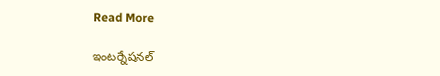Read More

ఇంటర్నేషనల్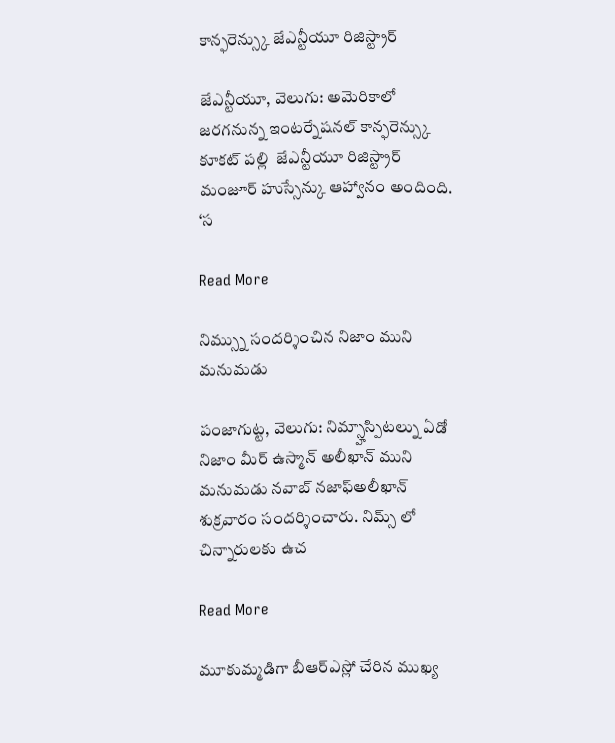కాన్ఫరెన్స్కు జేఎన్టీయూ రిజిస్ట్రార్

జేఎన్టీయూ, వెలుగు: అమెరికాలో జరగనున్న ఇంటర్నేషనల్ కాన్ఫరెన్స్కు కూకట్ పల్లి  జేఎన్టీయూ రిజిస్ట్రార్ మంజూర్ హుస్సేన్కు ఆహ్వానం అందింది. ‘స

Read More

నిమ్స్ను సందర్శించిన నిజాం ముని మనుమడు

పంజాగుట్ట, వెలుగు: నిమ్స్హాస్పిటల్ను ఏడో నిజాం మీర్ ఉస్మాన్ అలీఖాన్ ముని మనుమడు నవాబ్ నజాఫ్అలీఖాన్ శుక్రవారం సందర్శించారు. నిమ్స్ లో చిన్నారులకు ఉచ

Read More

మూకుమ్మడిగా బీఆర్ఎస్లో చేరిన ముఖ్య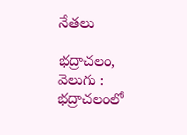నేతలు

భద్రాచలం, వెలుగు : భద్రాచలంలో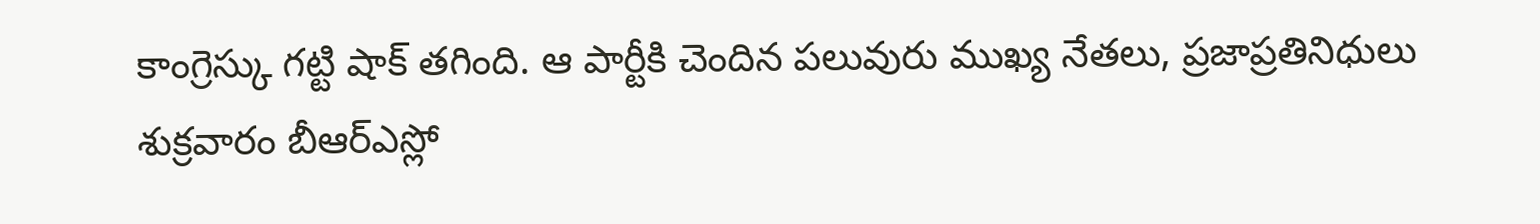కాంగ్రెస్కు గట్టి షాక్ తగింది. ఆ పార్టీకి చెందిన పలువురు ముఖ్య నేతలు, ప్రజాప్రతినిధులు శుక్రవారం బీఆర్ఎస్లో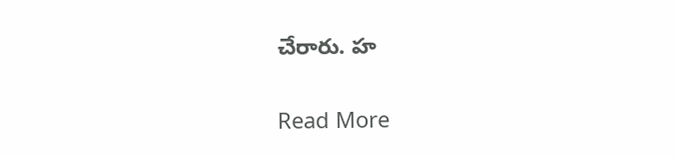చేరారు. హ

Read More